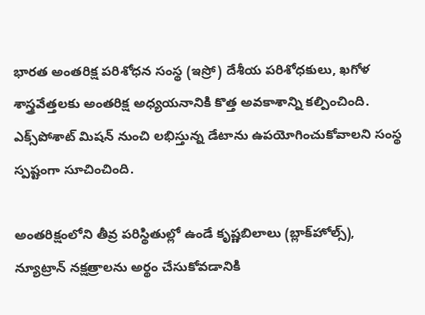భారత అంతరిక్ష పరిశోధన సంస్థ (ఇస్రో) దేశీయ పరిశోధకులు, ఖగోళ శాస్త్రవేత్తలకు అంతరిక్ష అధ్యయనానికి కొత్త అవకాశాన్ని కల్పించింది. ఎక్స్‌పోశాట్ మిషన్ నుంచి లభిస్తున్న డేటాను ఉపయోగించుకోవాలని సంస్థ స్పష్టంగా సూచించింది.

అంతరిక్షంలోని తీవ్ర పరిస్థితుల్లో ఉండే కృష్ణబిలాలు (బ్లాక్‌హోల్స్), న్యూట్రాన్ నక్షత్రాలను అర్థం చేసుకోవడానికి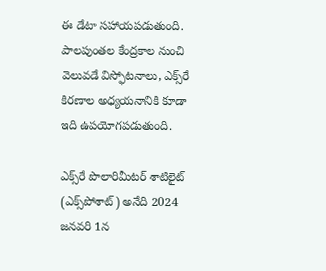ఈ డేటా సహాయపడుతుంది. పాలపుంతల కేంద్రకాల నుంచి వెలువడే విస్ఫోటనాలు, ఎక్స్‌రే కిరణాల అధ్యయనానికి కూడా ఇది ఉపయోగపడుతుంది.

ఎక్స్‌రే పొలారిమీటర్ శాటిలైట్ (ఎక్స్‌పోశాట్) అనేది 2024 జనవరి 1న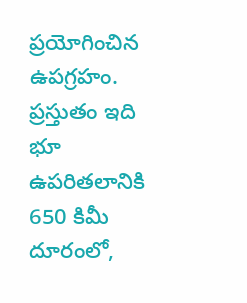ప్రయోగించిన ఉపగ్రహం. ప్రస్తుతం ఇది భూ ఉపరితలానికి 650 కిమీ దూరంలో,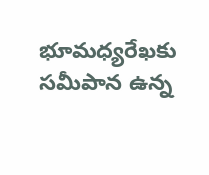భూమధ్యరేఖకు సమీపాన ఉన్న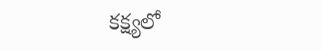కక్ష్యలో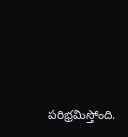పరిభ్రమిస్తోంది.